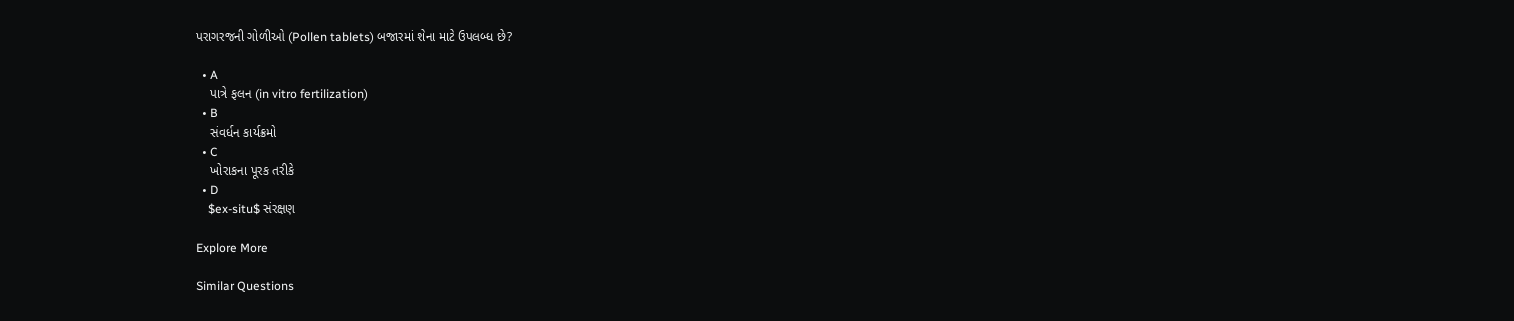પરાગરજની ગોળીઓ (Pollen tablets) બજારમાં શેના માટે ઉપલબ્ધ છે?

  • A
    પાત્રે ફલન (in vitro fertilization)
  • B
    સંવર્ધન કાર્યક્રમો
  • C
    ખોરાકના પૂરક તરીકે
  • D
    $ex-situ$ સંરક્ષણ

Explore More

Similar Questions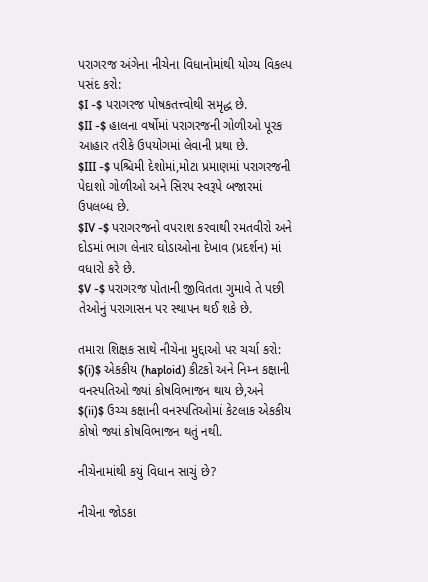પરાગરજ અંગેના નીચેના વિધાનોમાંથી યોગ્ય વિકલ્પ પસંદ કરો:
$I -$ પરાગરજ પોષકતત્ત્વોથી સમૃદ્ધ છે.
$II -$ હાલના વર્ષોમાં પરાગરજની ગોળીઓ પૂરક આહાર તરીકે ઉપયોગમાં લેવાની પ્રથા છે.
$III -$ પશ્ચિમી દેશોમાં,મોટા પ્રમાણમાં પરાગરજની પેદાશો ગોળીઓ અને સિરપ સ્વરૂપે બજારમાં ઉપલબ્ધ છે.
$IV -$ પરાગરજનો વપરાશ કરવાથી રમતવીરો અને દોડમાં ભાગ લેનાર ઘોડાઓના દેખાવ (પ્રદર્શન) માં વધારો કરે છે.
$V -$ પરાગરજ પોતાની જીવિતતા ગુમાવે તે પછી તેઓનું પરાગાસન પર સ્થાપન થઈ શકે છે.

તમારા શિક્ષક સાથે નીચેના મુદ્દાઓ પર ચર્ચા કરો:
$(i)$ એકકીય (haploid) કીટકો અને નિમ્ન કક્ષાની વનસ્પતિઓ જ્યાં કોષવિભાજન થાય છે,અને
$(ii)$ ઉચ્ચ કક્ષાની વનસ્પતિઓમાં કેટલાક એકકીય કોષો જ્યાં કોષવિભાજન થતું નથી.

નીચેનામાંથી કયું વિધાન સાચું છે?

નીચેના જોડકા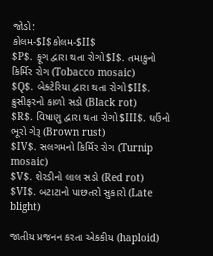જોડો:
કોલમ-$I$કોલમ-$II$
$P$. ફૂગ દ્વારા થતા રોગો$I$. તમાકુનો કિર્મિર રોગ (Tobacco mosaic)
$Q$. બેક્ટેરિયા દ્વારા થતા રોગો$II$. ક્રુસીફરનો કાળો સડો (Black rot)
$R$. વિષાણુ દ્વારા થતા રોગો$III$. ઘઉંનો ભૂરો ગેરૂ (Brown rust)
$IV$. સલગમનો કિર્મિર રોગ (Turnip mosaic)
$V$. શેરડીનો લાલ સડો (Red rot)
$VI$. બટાટાનો પાછતરો સુકારો (Late blight)

જાતીય પ્રજનન કરતા એકકીય (haploid)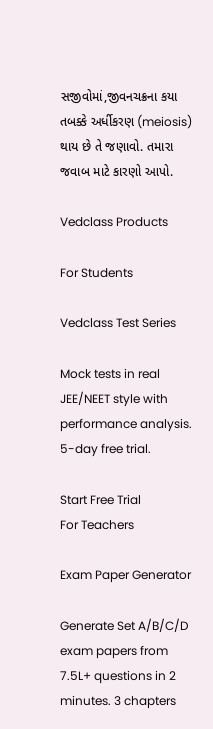સજીવોમાં,જીવનચક્રના કયા તબક્કે અર્ધીકરણ (meiosis) થાય છે તે જણાવો. તમારા જવાબ માટે કારણો આપો.

Vedclass Products

For Students

Vedclass Test Series

Mock tests in real JEE/NEET style with performance analysis. 5-day free trial.

Start Free Trial
For Teachers

Exam Paper Generator

Generate Set A/B/C/D exam papers from 7.5L+ questions in 2 minutes. 3 chapters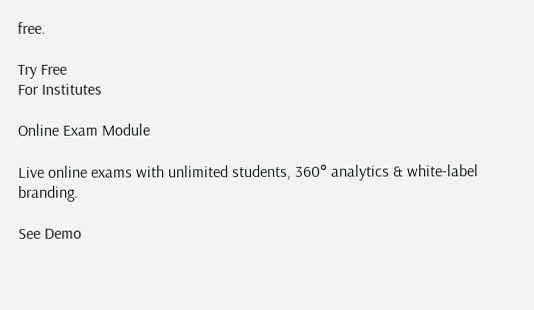free.

Try Free
For Institutes

Online Exam Module

Live online exams with unlimited students, 360° analytics & white-label branding.

See Demo